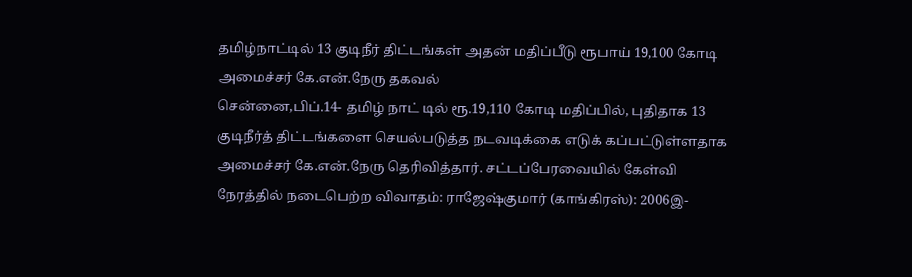தமிழ்நாட்டில் 13 குடிநீர் திட்டங்கள் அதன் மதிப்பீடு ரூபாய் 19,100 கோடி அமைச்சர் கே.என்.நேரு தகவல்
சென்னை,பிப்.14- தமிழ் நாட் டில் ரூ.19,110 கோடி மதிப்பில், புதிதாக 13 குடிநீர்த் திட்டங்களை செயல்படுத்த நடவடிக்கை எடுக் கப்பட்டுள்ளதாக அமைச்சர் கே.என்.நேரு தெரிவித்தார். சட்டப்பேரவையில் கேள்வி நேரத்தில் நடைபெற்ற விவாதம்: ராஜேஷ்குமார் (காங்கிரஸ்): 2006இ-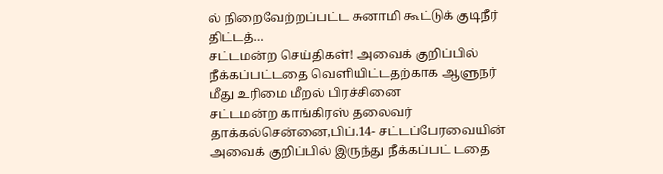ல் நிறைவேற்றப்பட்ட சுனாமி கூட்டுக் குடிநீர் திட்டத்…
சட்டமன்ற செய்திகள்! அவைக் குறிப்பில் நீக்கப்பட்டதை வெளியிட்டதற்காக ஆளுநர் மீது உரிமை மீறல் பிரச்சினை
சட்டமன்ற காங்கிரஸ் தலைவர் தாக்கல்சென்னை,பிப்.14- சட்டப்பேரவையின் அவைக் குறிப்பில் இருந்து நீக்கப்பட் டதை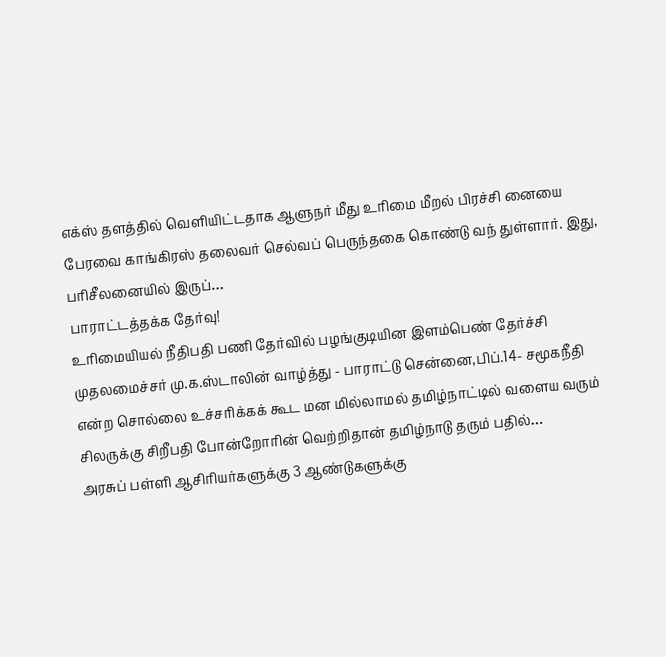எக்ஸ் தளத்தில் வெளியிட்டதாக ஆளுநர் மீது உரிமை மீறல் பிரச்சி னையை பேரவை காங்கிரஸ் தலைவர் செல்வப் பெருந்தகை கொண்டு வந் துள்ளார். இது, பரிசீலனையில் இருப்…
பாராட்டத்தக்க தேர்வு!
உரிமையியல் நீதிபதி பணி தேர்வில் பழங்குடியின இளம்பெண் தேர்ச்சி முதலமைச்சர் மு.க.ஸ்டாலின் வாழ்த்து - பாராட்டு சென்னை,பிப்.14- சமூகநீதி என்ற சொல்லை உச்சரிக்கக் கூட மன மில்லாமல் தமிழ்நாட்டில் வளைய வரும் சிலருக்கு சிறீபதி போன்றோரின் வெற்றிதான் தமிழ்நாடு தரும் பதில்…
அரசுப் பள்ளி ஆசிரியர்களுக்கு 3 ஆண்டுகளுக்கு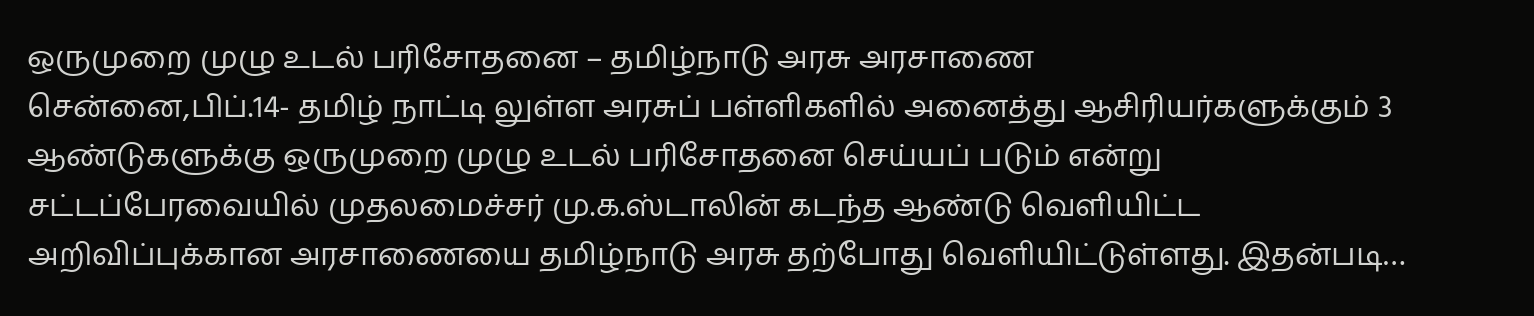ஒருமுறை முழு உடல் பரிசோதனை – தமிழ்நாடு அரசு அரசாணை
சென்னை,பிப்.14- தமிழ் நாட்டி லுள்ள அரசுப் பள்ளிகளில் அனைத்து ஆசிரியர்களுக்கும் 3 ஆண்டுகளுக்கு ஒருமுறை முழு உடல் பரிசோதனை செய்யப் படும் என்று சட்டப்பேரவையில் முதலமைச்சர் மு.க.ஸ்டாலின் கடந்த ஆண்டு வெளியிட்ட அறிவிப்புக்கான அரசாணையை தமிழ்நாடு அரசு தற்போது வெளியிட்டுள்ளது. இதன்படி…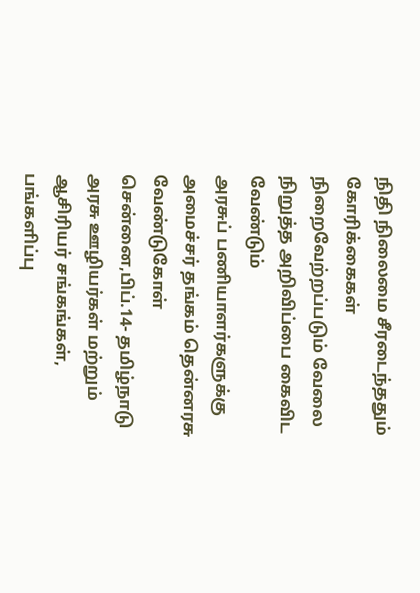நிதி நிலைமை சீரடைந்ததும் கோரிக்கைகள் நிறைவேற்றப்படும் வேலை நிறுத்த அறிவிப்பை கைவிட வேண்டும்
அரசுப் பணியாளர்களுக்கு அமைச்சர் தங்கம் தென்னரசு வேண்டுகோள் சென்னை,பிப்.14- தமிழ்நாடு அரசு ஊழியர்கள் மற்றும் ஆசிரியர் சங்கங்கள், பங்களிப்பு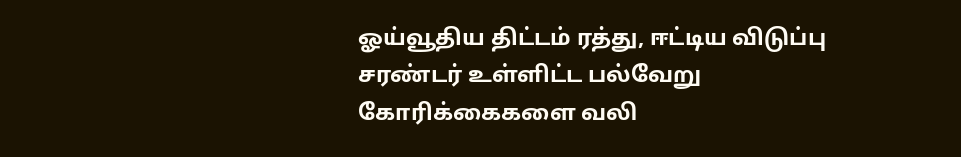ஓய்வூதிய திட்டம் ரத்து, ஈட்டிய விடுப்பு சரண்டர் உள்ளிட்ட பல்வேறு கோரிக்கைகளை வலி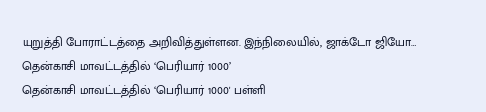யுறுத்தி போராட்டத்தை அறிவித்துள்ளன. இந்நிலையில், ஜாக்டோ ஜியோ…
தென்காசி மாவட்டத்தில் ‘பெரியார் 1000’
தென்காசி மாவட்டத்தில் ‘பெரியார் 1000' பள்ளி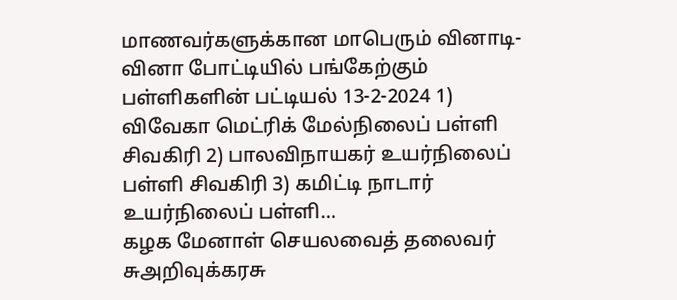மாணவர்களுக்கான மாபெரும் வினாடி- வினா போட்டியில் பங்கேற்கும் பள்ளிகளின் பட்டியல் 13-2-2024 1) விவேகா மெட்ரிக் மேல்நிலைப் பள்ளி சிவகிரி 2) பாலவிநாயகர் உயர்நிலைப் பள்ளி சிவகிரி 3) கமிட்டி நாடார் உயர்நிலைப் பள்ளி…
கழக மேனாள் செயலவைத் தலைவர் சுஅறிவுக்கரசு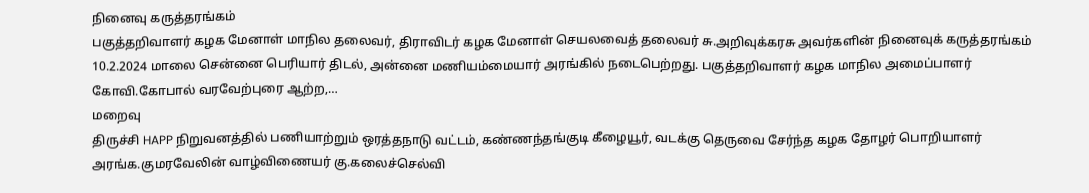நினைவு கருத்தரங்கம்
பகுத்தறிவாளர் கழக மேனாள் மாநில தலைவர், திராவிடர் கழக மேனாள் செயலவைத் தலைவர் சு.அறிவுக்கரசு அவர்களின் நினைவுக் கருத்தரங்கம் 10.2.2024 மாலை சென்னை பெரியார் திடல், அன்னை மணியம்மையார் அரங்கில் நடைபெற்றது. பகுத்தறிவாளர் கழக மாநில அமைப்பாளர் கோவி.கோபால் வரவேற்புரை ஆற்ற,…
மறைவு
திருச்சி HAPP நிறுவனத்தில் பணியாற்றும் ஒரத்தநாடு வட்டம், கண்ணந்தங்குடி கீழையூர், வடக்கு தெருவை சேர்ந்த கழக தோழர் பொறியாளர் அரங்க.குமரவேலின் வாழ்விணையர் கு.கலைச்செல்வி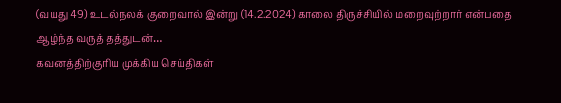(வயது 49) உடல்நலக் குறைவால் இன்று (14.2.2024) காலை திருச்சியில் மறைவுற்றார் என்பதை ஆழ்ந்த வருத் தத்துடன்…
கவனத்திற்குரிய முக்கிய செய்திகள்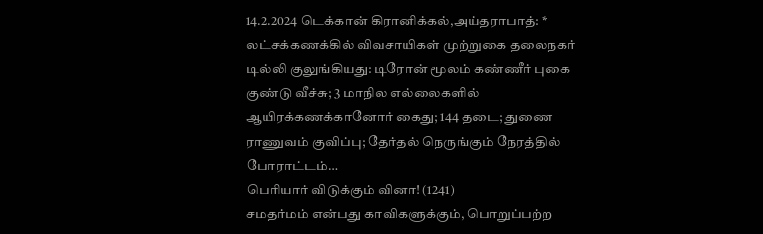14.2.2024 டெக்கான் கிரானிக்கல்,அய்தராபாத்: * லட்சக்கணக்கில் விவசாயிகள் முற்றுகை தலைநகர் டில்லி குலுங்கியது: டிரோன் மூலம் கண்ணீர் புகை குண்டு வீச்சு; 3 மாநில எல்லைகளில் ஆயிரக்கணக்கானோர் கைது; 144 தடை; துணை ராணுவம் குவிப்பு; தேர்தல் நெருங்கும் நேரத்தில் போராட்டம்…
பெரியார் விடுக்கும் வினா! (1241)
சமதர்மம் என்பது காவிகளுக்கும், பொறுப்பற்ற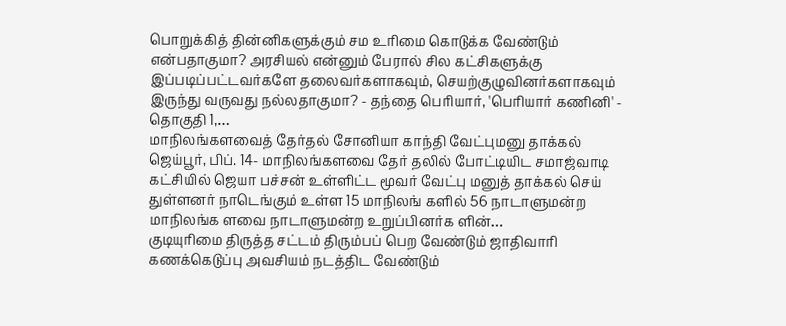பொறுக்கித் தின்னிகளுக்கும் சம உரிமை கொடுக்க வேண்டும் என்பதாகுமா? அரசியல் என்னும் பேரால் சில கட்சிகளுக்கு இப்படிப்பட்டவர்களே தலைவர்களாகவும், செயற்குழுவினர்களாகவும் இருந்து வருவது நல்லதாகுமா? - தந்தை பெரியார், 'பெரியார் கணினி' - தொகுதி 1,…
மாநிலங்களவைத் தேர்தல் சோனியா காந்தி வேட்புமனு தாக்கல்
ஜெய்பூர், பிப். 14- மாநிலங்களவை தேர் தலில் போட்டியிட சமாஜ்வாடி கட்சியில் ஜெயா பச்சன் உள்ளிட்ட மூவர் வேட்பு மனுத் தாக்கல் செய் துள்ளனர் நாடெங்கும் உள்ள 15 மாநிலங் களில் 56 நாடாளுமன்ற மாநிலங்க ளவை நாடாளுமன்ற உறுப்பினர்க ளின்…
குடியுரிமை திருத்த சட்டம் திரும்பப் பெற வேண்டும் ஜாதிவாரி கணக்கெடுப்பு அவசியம் நடத்திட வேண்டும்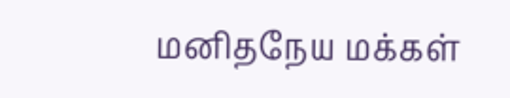மனிதநேய மக்கள்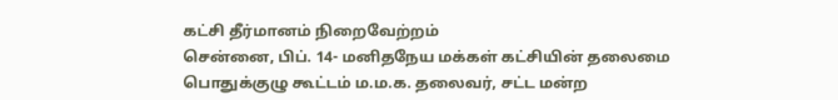கட்சி தீர்மானம் நிறைவேற்றம்
சென்னை, பிப். 14- மனிதநேய மக்கள் கட்சியின் தலைமை பொதுக்குழு கூட்டம் ம.ம.க. தலைவர், சட்ட மன்ற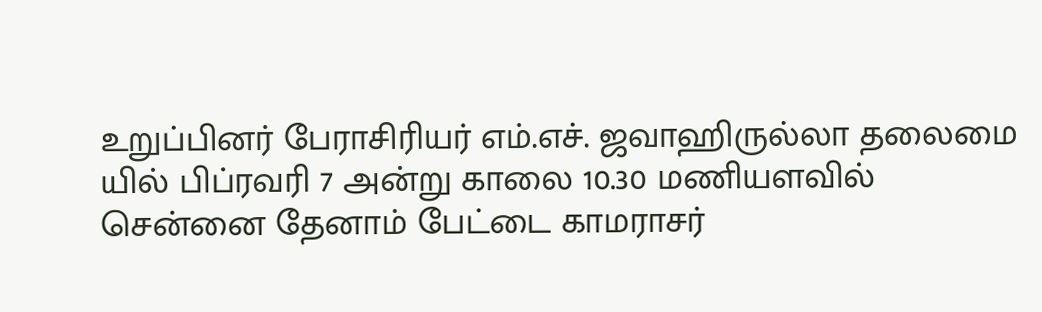உறுப்பினர் பேராசிரியர் எம்.எச். ஜவாஹிருல்லா தலைமை யில் பிப்ரவரி 7 அன்று காலை 10.30 மணியளவில் சென்னை தேனாம் பேட்டை காமராசர்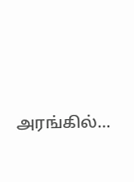அரங்கில்…